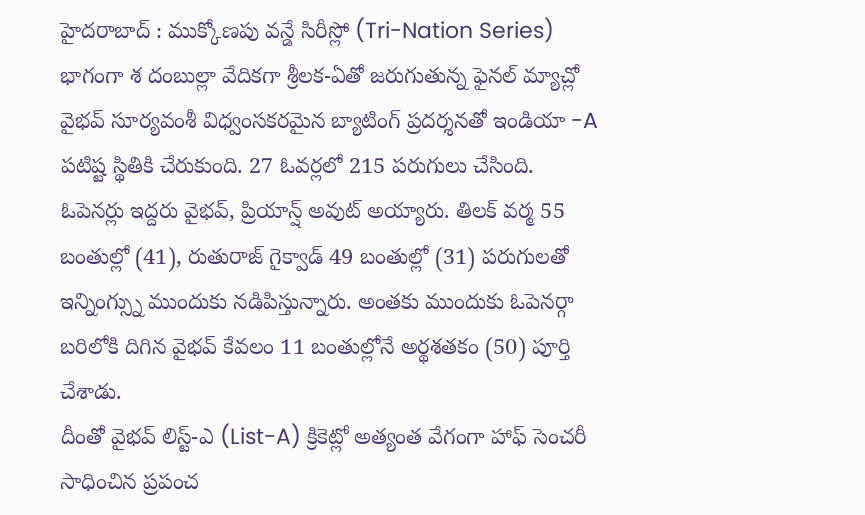హైదరాబాద్ : ముక్కోణపు వన్డే సిరీస్లో (Tri-Nation Series) భాగంగా శ దంబుల్లా వేదికగా శ్రీలక-ఏతో జరుగుతున్న ఫైనల్ మ్యాచ్లో వైభవ్ సూర్యవంశీ విధ్వంసకరమైన బ్యాటింగ్ ప్రదర్శనతో ఇండియా -A పటిష్ట స్థితికి చేరుకుంది. 27 ఓవర్లలో 215 పరుగులు చేసింది. ఓపెనర్లు ఇద్దరు వైభవ్, ప్రియాన్ష్ అవుట్ అయ్యారు. తిలక్ వర్మ 55 బంతుల్లో (41), రుతురాజ్ గైక్వాడ్ 49 బంతుల్లో (31) పరుగులతో ఇన్నింగ్స్ను ముందుకు నడిపిస్తున్నారు. అంతకు ముందుకు ఓపెనర్గా బరిలోకి దిగిన వైభవ్ కేవలం 11 బంతుల్లోనే అర్థశతకం (50) పూర్తి చేశాడు.
దీంతో వైభవ్ లిస్ట్-ఎ (List-A) క్రికెట్లో అత్యంత వేగంగా హాఫ్ సెంచరీ సాధించిన ప్రపంచ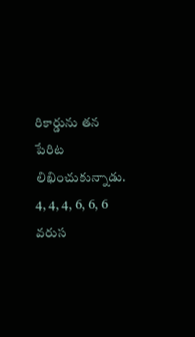రికార్డును తన పేరిట లిఖించుకున్నాడు. 4, 4, 4, 6, 6, 6 వరుస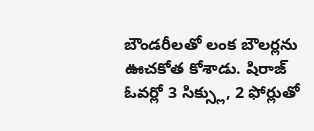బౌండరీలతో లంక బౌలర్లను ఊచకోత కోశాడు. షిరాజ్ ఓవర్లో 3 సిక్స్లు, 2 ఫోర్లుతో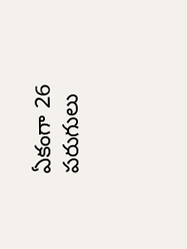ఏకంగా 26 పరుగులు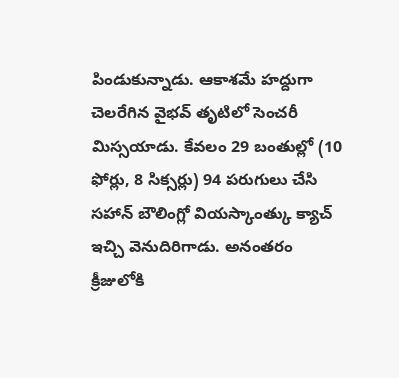పిండుకున్నాడు. ఆకాశమే హద్దుగా చెలరేగిన వైభవ్ తృటిలో సెంచరీ మిస్సయాడు. కేవలం 29 బంతుల్లో (10 ఫోర్లు, 8 సిక్సర్లు) 94 పరుగులు చేసి సహాన్ బౌలింగ్లో వియస్కాంత్కు క్యాచ్ ఇచ్చి వెనుదిరిగాడు. అనంతరం క్రీజులోకి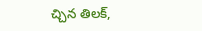చ్చిన తిలక్,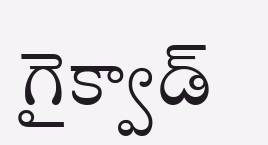గైక్వాడ్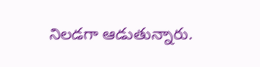నిలడగా ఆడుతున్నారు.